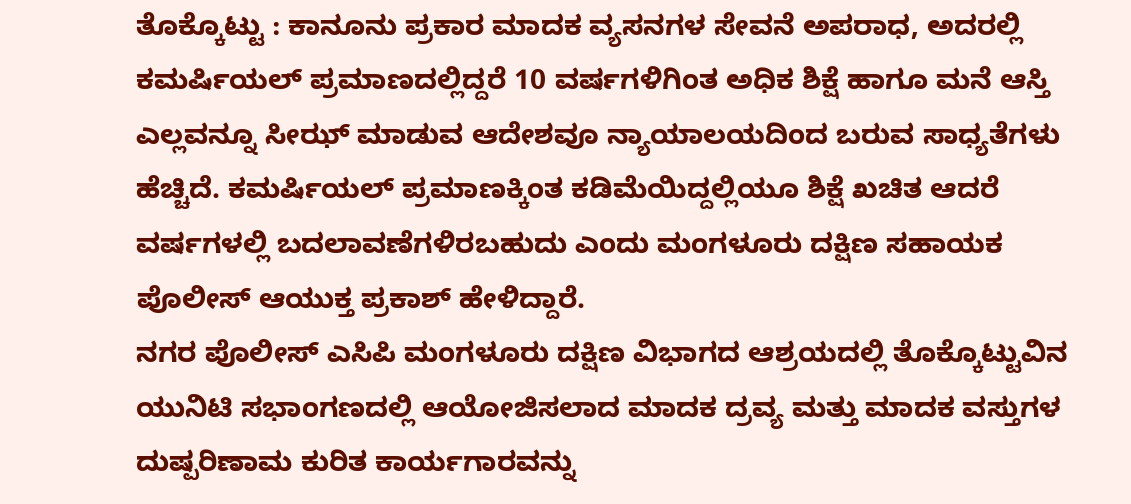ತೊಕ್ಕೊಟ್ಟು : ಕಾನೂನು ಪ್ರಕಾರ ಮಾದಕ ವ್ಯಸನಗಳ ಸೇವನೆ ಅಪರಾಧ, ಅದರಲ್ಲಿ ಕಮರ್ಷಿಯಲ್ ಪ್ರಮಾಣದಲ್ಲಿದ್ದರೆ 10 ವರ್ಷಗಳಿಗಿಂತ ಅಧಿಕ ಶಿಕ್ಷೆ ಹಾಗೂ ಮನೆ ಆಸ್ತಿ ಎಲ್ಲವನ್ನೂ ಸೀಝ್ ಮಾಡುವ ಆದೇಶವೂ ನ್ಯಾಯಾಲಯದಿಂದ ಬರುವ ಸಾಧ್ಯತೆಗಳು ಹೆಚ್ಚಿದೆ. ಕಮರ್ಷಿಯಲ್ ಪ್ರಮಾಣಕ್ಕಿಂತ ಕಡಿಮೆಯಿದ್ದಲ್ಲಿಯೂ ಶಿಕ್ಷೆ ಖಚಿತ ಆದರೆ ವರ್ಷಗಳಲ್ಲಿ ಬದಲಾವಣೆಗಳಿರಬಹುದು ಎಂದು ಮಂಗಳೂರು ದಕ್ಷಿಣ ಸಹಾಯಕ ಪೊಲೀಸ್ ಆಯುಕ್ತ ಪ್ರಕಾಶ್ ಹೇಳಿದ್ದಾರೆ.
ನಗರ ಪೊಲೀಸ್ ಎಸಿಪಿ ಮಂಗಳೂರು ದಕ್ಷಿಣ ವಿಭಾಗದ ಆಶ್ರಯದಲ್ಲಿ ತೊಕ್ಕೊಟ್ಟುವಿನ ಯುನಿಟಿ ಸಭಾಂಗಣದಲ್ಲಿ ಆಯೋಜಿಸಲಾದ ಮಾದಕ ದ್ರವ್ಯ ಮತ್ತು ಮಾದಕ ವಸ್ತುಗಳ ದುಷ್ಪರಿಣಾಮ ಕುರಿತ ಕಾರ್ಯಗಾರವನ್ನು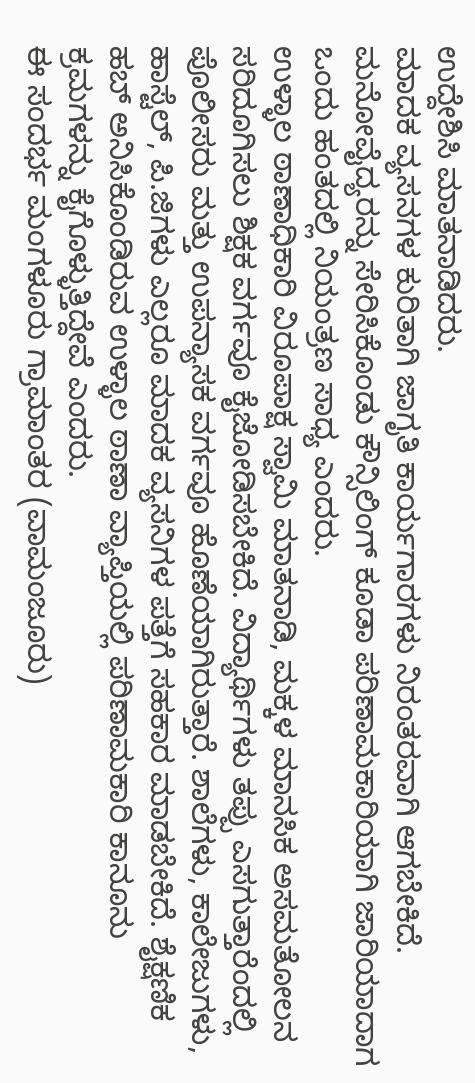ಉದ್ದೇಶಿಸಿ ಮಾತನಾಡಿದರು.
ಮಾದಕ ವ್ಯಸನಗಳ ಕುರಿತಾಗಿ ಜಾಗೃತಿ ಕಾರ್ಯಗಾರಗಳು ನಿರಂತರವಾಗಿ ಆಗಬೇಕಿದೆ. ಮನೋವೈದ್ಯರನ್ನು ಸೇರಿಸಿಕೊಂಡು ಕೌನ್ಸಿಲಿಂಗ್ ಕೂಡಾ ಪರಿಣಾಮಕಾರಿಯಾಗಿ ಜಾರಿಯಾದಾಗ ಒಂದು ಹಂತದಲ್ಲಿ ನಿಯಂತ್ರಣ ಸಾಧ್ಯ ಎಂದರು.
ಉಳ್ಳಾಲ ಠಾಣಾಧಿಕಾರಿ ವಿರೂಪಾಕ್ಷ ಸ್ವಾಮಿ ಮಾತನಾಡಿ, ಮಕ್ಕಳ ಮಾನಸಿಕ ಅಸಮತೋಲನ ಸರಿದೂಗಿಸಲು ಶಿಕ್ಷಕ ವರ್ಗವೂ ಕೈಜೋಡಿಸಬೇಕಿದೆ. ವಿದ್ಯಾರ್ಥಿಗಳು ತಪ್ಪು ಎಸಗುತ್ತಾರೆಂದಲ್ಲಿ ಪೊಲೀಸರು ಮತ್ತು ಉಪನ್ಯಾಸಕ ವರ್ಗವೂ ಹೊಣೆಯಾಗಿರುತ್ತಾರೆ. ಶಾಲೆಗಳು, ಕಾಲೇಜುಗಳು, ಹಾಸ್ಟೆಲ್, ಪಿ.ಜಿಗಳು ಎಲ್ಲರೂ ಮಾದಕ ವ್ಯಸನಿಗಳ ಪತ್ತೆಗೆ ಸಹಕಾರ ಮಾಡಬೇಕಿದೆ. ಶೈಕ್ಷಣಿಕ ಹಬ್ ಅನಿಸಿಕೊಂಡಿರುವ ಉಳ್ಳಾಲ ಠಾಣಾ ವ್ಯಾಪ್ತಿಯಲ್ಲಿ ಪರಿಣಾಮಕಾರಿ ಕಾನೂನು ಕ್ರಮಗಳನ್ನು ಕೈಗೊಳ್ಳುತ್ತಿದ್ದೇವೆ ಎಂದರು.
ಈ ಸಂದರ್ಭ ಮಂಗಳೂರು ಗ್ರಾಮಾಂತರ (ವಾಮಂಜೂರು)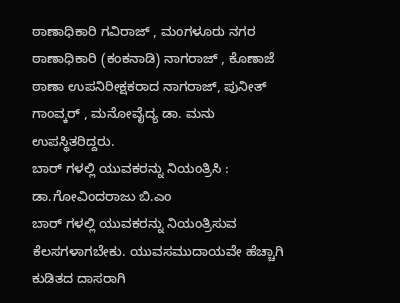ಠಾಣಾಧಿಕಾರಿ ಗವಿರಾಜ್ , ಮಂಗಳೂರು ನಗರ ಠಾಣಾಧಿಕಾರಿ (ಕಂಕನಾಡಿ) ನಾಗರಾಜ್ , ಕೊಣಾಜೆ ಠಾಣಾ ಉಪನಿರೀಕ್ಷಕರಾದ ನಾಗರಾಜ್, ಪುನೀತ್ ಗಾಂವ್ಕರ್ , ಮನೋವೈದ್ಯ ಡಾ. ಮನು ಉಪಸ್ಥಿತರಿದ್ದರು.
ಬಾರ್ ಗಳಲ್ಲಿ ಯುವಕರನ್ನು ನಿಯಂತ್ರಿಸಿ : ಡಾ.ಗೋವಿಂದರಾಜು ಬಿ.ಎಂ
ಬಾರ್ ಗಳಲ್ಲಿ ಯುವಕರನ್ನು ನಿಯಂತ್ರಿಸುವ ಕೆಲಸಗಳಾಗಬೇಕು. ಯುವಸಮುದಾಯವೇ ಹೆಚ್ಚಾಗಿ ಕುಡಿತದ ದಾಸರಾಗಿ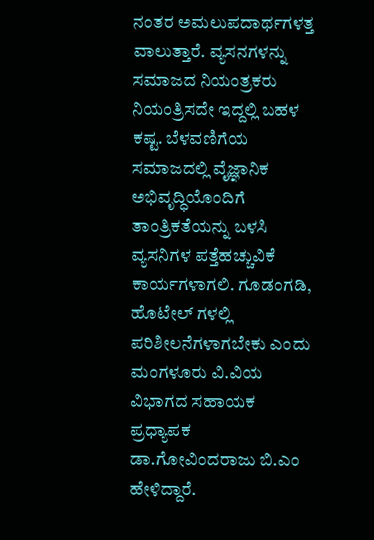ನಂತರ ಅಮಲುಪದಾರ್ಥಗಳತ್ತ ವಾಲುತ್ತಾರೆ. ವ್ಯಸನಗಳನ್ನು ಸಮಾಜದ ನಿಯಂತ್ರಕರು ನಿಯಂತ್ರಿಸದೇ ಇದ್ದಲ್ಲಿ ಬಹಳ ಕಷ್ಟ. ಬೆಳವಣಿಗೆಯ ಸಮಾಜದಲ್ಲಿ ವೈಜ್ಞಾನಿಕ ಅಭಿವೃದ್ಧಿಯೊಂದಿಗೆ ತಾಂತ್ರಿಕತೆಯನ್ನು ಬಳಸಿ ವ್ಯಸನಿಗಳ ಪತ್ತೆಹಚ್ಚುವಿಕೆ ಕಾರ್ಯಗಳಾಗಲಿ. ಗೂಡಂಗಡಿ, ಹೊಟೇಲ್ ಗಳಲ್ಲಿ ಪರಿಶೀಲನೆಗಳಾಗಬೇಕು ಎಂದು ಮಂಗಳೂರು ವಿ.ವಿಯ ವಿಭಾಗದ ಸಹಾಯಕ ಪ್ರಧ್ಯಾಪಕ ಡಾ.ಗೋವಿಂದರಾಜು ಬಿ.ಎಂ ಹೇಳಿದ್ದಾರೆ.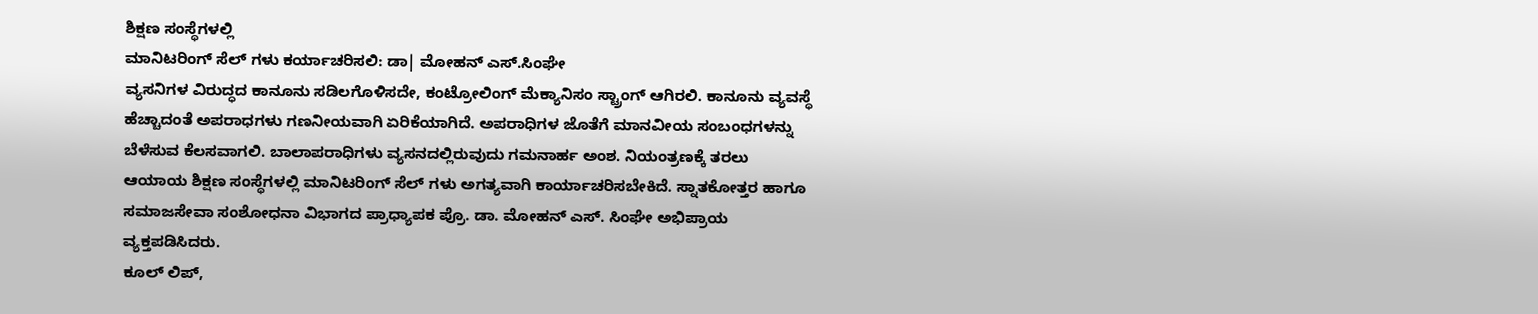ಶಿಕ್ಷಣ ಸಂಸ್ಥೆಗಳಲ್ಲಿ
ಮಾನಿಟರಿಂಗ್ ಸೆಲ್ ಗಳು ಕರ್ಯಾಚರಿಸಲಿ: ಡಾ| ಮೋಹನ್ ಎಸ್.ಸಿಂಘೇ
ವ್ಯಸನಿಗಳ ವಿರುದ್ಧದ ಕಾನೂನು ಸಡಿಲಗೊಳಿಸದೇ, ಕಂಟ್ರೋಲಿಂಗ್ ಮೆಕ್ಯಾನಿಸಂ ಸ್ಟ್ರಾಂಗ್ ಆಗಿರಲಿ. ಕಾನೂನು ವ್ಯವಸ್ಥೆ ಹೆಚ್ಚಾದಂತೆ ಅಪರಾಧಗಳು ಗಣನೀಯವಾಗಿ ಏರಿಕೆಯಾಗಿದೆ. ಅಪರಾಧಿಗಳ ಜೊತೆಗೆ ಮಾನವೀಯ ಸಂಬಂಧಗಳನ್ನು ಬೆಳೆಸುವ ಕೆಲಸವಾಗಲಿ. ಬಾಲಾಪರಾಧಿಗಳು ವ್ಯಸನದಲ್ಲಿರುವುದು ಗಮನಾರ್ಹ ಅಂಶ. ನಿಯಂತ್ರಣಕ್ಕೆ ತರಲು ಆಯಾಯ ಶಿಕ್ಷಣ ಸಂಸ್ಥೆಗಳಲ್ಲಿ ಮಾನಿಟರಿಂಗ್ ಸೆಲ್ ಗಳು ಅಗತ್ಯವಾಗಿ ಕಾರ್ಯಾಚರಿಸಬೇಕಿದೆ. ಸ್ನಾತಕೋತ್ತರ ಹಾಗೂ ಸಮಾಜಸೇವಾ ಸಂಶೋಧನಾ ವಿಭಾಗದ ಪ್ರಾಧ್ಯಾಪಕ ಪ್ರೊ. ಡಾ. ಮೋಹನ್ ಎಸ್. ಸಿಂಘೇ ಅಭಿಪ್ರಾಯ ವ್ಯಕ್ತಪಡಿಸಿದರು.
ಕೂಲ್ ಲಿಪ್,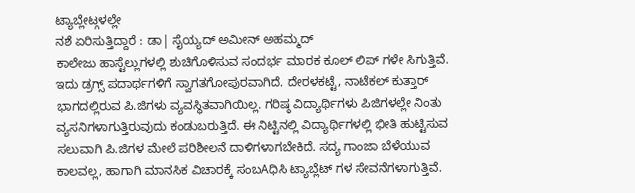ಟ್ಯಾಬ್ಲೇಟ್ಗಳಲ್ಲೇ
ನಶೆ ಏರಿಸುತ್ತಿದ್ದಾರೆ : ಡಾ| ಸೈಯ್ಯದ್ ಅಮೀನ್ ಅಹಮ್ಮದ್
ಕಾಲೇಜು ಹಾಸ್ಟೆಲ್ಲುಗಳಲ್ಲಿ ಶುಚಿಗೊಳಿಸುವ ಸಂದರ್ಭ ಮಾರಕ ಕೂಲ್ ಲಿಪ್ ಗಳೇ ಸಿಗುತ್ತಿವೆ. ಇದು ಡ್ರಗ್ಸ್ ಪದಾರ್ಥಗಳಿಗೆ ಸ್ವಾಗತಗೋಪುರವಾಗಿದೆ. ದೇರಳಕಟ್ಟೆ, ನಾಟೆಕಲ್ ಕುತ್ತಾರ್ ಭಾಗದಲ್ಲಿರುವ ಪಿ.ಜಿಗಳು ವ್ಯವಸ್ಥಿತವಾಗಿಯಿಲ್ಲ. ಗರಿಷ್ಠ ವಿದ್ಯಾರ್ಥಿಗಳು ಪಿಜಿಗಳಲ್ಲೇ ನಿಂತು ವ್ಯಸನಿಗಳಾಗುತ್ತಿರುವುದು ಕಂಡುಬರುತ್ತಿದೆ. ಈ ನಿಟ್ಟಿನಲ್ಲಿ ವಿದ್ಯಾರ್ಥಿಗಳಲ್ಲಿ ಭೀತಿ ಹುಟ್ಟಿಸುವ ಸಲುವಾಗಿ ಪಿ.ಜಿಗಳ ಮೇಲೆ ಪರಿಶೀಲನೆ ದಾಳಿಗಳಾಗಬೇಕಿದೆ. ಸದ್ಯ ಗಾಂಜಾ ಬೆಳೆಯುವ ಕಾಲವಲ್ಲ, ಹಾಗಾಗಿ ಮಾನಸಿಕ ವಿಚಾರಕ್ಕೆ ಸಂಬAಧಿಸಿ ಟ್ಯಾಬ್ಲೆಟ್ ಗಳ ಸೇವನೆಗಳಾಗುತ್ತಿವೆ.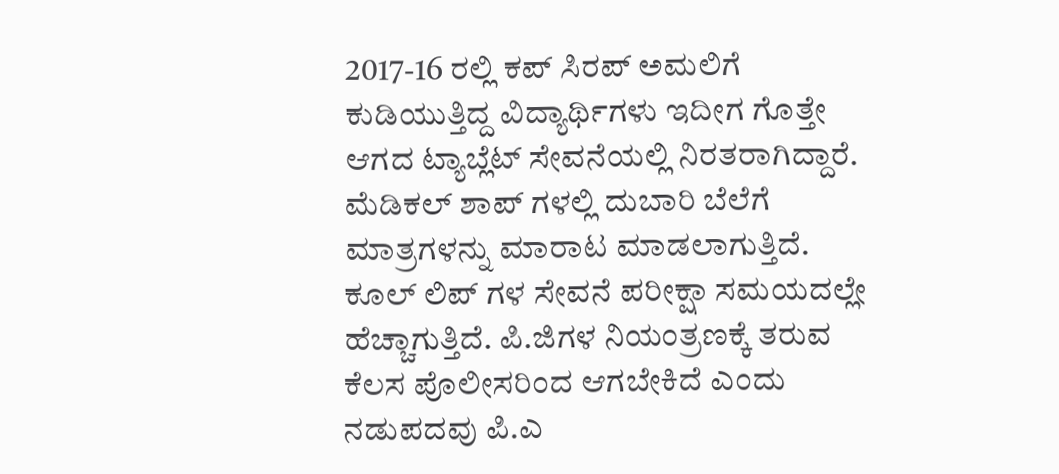2017-16 ರಲ್ಲಿ ಕಪ್ ಸಿರಪ್ ಅಮಲಿಗೆ ಕುಡಿಯುತ್ತಿದ್ದ ವಿದ್ಯಾರ್ಥಿಗಳು ಇದೀಗ ಗೊತ್ತೇ ಆಗದ ಟ್ಯಾಬ್ಲೆಟ್ ಸೇವನೆಯಲ್ಲಿ ನಿರತರಾಗಿದ್ದಾರೆ. ಮೆಡಿಕಲ್ ಶಾಪ್ ಗಳಲ್ಲಿ ದುಬಾರಿ ಬೆಲೆಗೆ ಮಾತ್ರಗಳನ್ನು ಮಾರಾಟ ಮಾಡಲಾಗುತ್ತಿದೆ. ಕೂಲ್ ಲಿಪ್ ಗಳ ಸೇವನೆ ಪರೀಕ್ಷಾ ಸಮಯದಲ್ಲೇ ಹೆಚ್ಚಾಗುತ್ತಿದೆ. ಪಿ.ಜಿಗಳ ನಿಯಂತ್ರಣಕ್ಕೆ ತರುವ ಕೆಲಸ ಪೊಲೀಸರಿಂದ ಆಗಬೇಕಿದೆ ಎಂದು ನಡುಪದವು ಪಿ.ಎ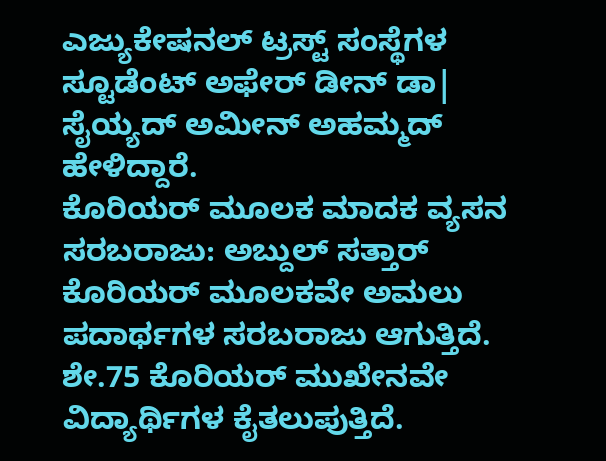ಎಜ್ಯುಕೇಷನಲ್ ಟ್ರಸ್ಟ್ ಸಂಸ್ಥೆಗಳ ಸ್ಟೂಡೆಂಟ್ ಅಫೇರ್ ಡೀನ್ ಡಾ| ಸೈಯ್ಯದ್ ಅಮೀನ್ ಅಹಮ್ಮದ್ ಹೇಳಿದ್ದಾರೆ.
ಕೊರಿಯರ್ ಮೂಲಕ ಮಾದಕ ವ್ಯಸನ
ಸರಬರಾಜು: ಅಬ್ದುಲ್ ಸತ್ತಾರ್
ಕೊರಿಯರ್ ಮೂಲಕವೇ ಅಮಲು ಪದಾರ್ಥಗಳ ಸರಬರಾಜು ಆಗುತ್ತಿದೆ. ಶೇ.75 ಕೊರಿಯರ್ ಮುಖೇನವೇ ವಿದ್ಯಾರ್ಥಿಗಳ ಕೈತಲುಪುತ್ತಿದೆ.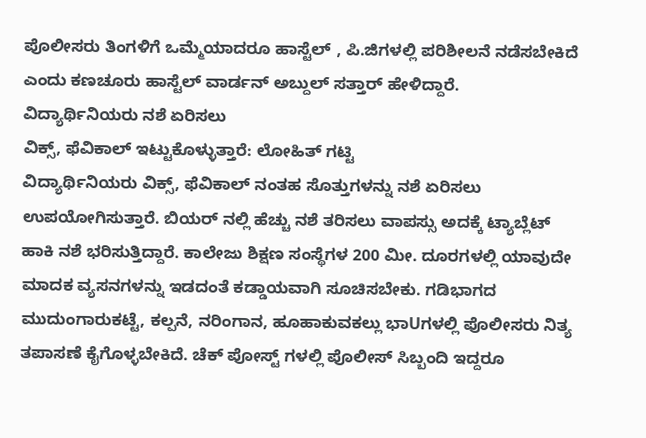ಪೊಲೀಸರು ತಿಂಗಳಿಗೆ ಒಮ್ಮೆಯಾದರೂ ಹಾಸ್ಟೆಲ್ , ಪಿ.ಜಿಗಳಲ್ಲಿ ಪರಿಶೀಲನೆ ನಡೆಸಬೇಕಿದೆ ಎಂದು ಕಣಚೂರು ಹಾಸ್ಟೆಲ್ ವಾರ್ಡನ್ ಅಬ್ದುಲ್ ಸತ್ತಾರ್ ಹೇಳಿದ್ದಾರೆ.
ವಿದ್ಯಾರ್ಥಿನಿಯರು ನಶೆ ಏರಿಸಲು
ವಿಕ್ಸ್, ಫೆವಿಕಾಲ್ ಇಟ್ಟುಕೊಳ್ಳುತ್ತಾರೆ: ಲೋಹಿತ್ ಗಟ್ಟಿ
ವಿದ್ಯಾರ್ಥಿನಿಯರು ವಿಕ್ಸ್, ಫೆವಿಕಾಲ್ ನಂತಹ ಸೊತ್ತುಗಳನ್ನು ನಶೆ ಏರಿಸಲು ಉಪಯೋಗಿಸುತ್ತಾರೆ. ಬಿಯರ್ ನಲ್ಲಿ ಹೆಚ್ಚು ನಶೆ ತರಿಸಲು ವಾಪಸ್ಸು ಅದಕ್ಕೆ ಟ್ಯಾಬ್ಲೆಟ್ ಹಾಕಿ ನಶೆ ಭರಿಸುತ್ತಿದ್ದಾರೆ. ಕಾಲೇಜು ಶಿಕ್ಷಣ ಸಂಸ್ಥೆಗಳ 200 ಮೀ. ದೂರಗಳಲ್ಲಿ ಯಾವುದೇ ಮಾದಕ ವ್ಯಸನಗಳನ್ನು ಇಡದಂತೆ ಕಡ್ಡಾಯವಾಗಿ ಸೂಚಿಸಬೇಕು. ಗಡಿಭಾಗದ ಮುದುಂಗಾರುಕಟ್ಟೆ, ಕಲ್ಪನೆ, ನರಿಂಗಾನ, ಹೂಹಾಕುವಕಲ್ಲು ಭಾUಗಳಲ್ಲಿ ಪೊಲೀಸರು ನಿತ್ಯ ತಪಾಸಣೆ ಕೈಗೊಳ್ಳಬೇಕಿದೆ. ಚೆಕ್ ಪೋಸ್ಟ್ ಗಳಲ್ಲಿ ಪೊಲೀಸ್ ಸಿಬ್ಬಂದಿ ಇದ್ದರೂ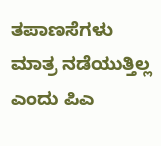ತಪಾಣಸೆಗಳು ಮಾತ್ರ ನಡೆಯುತ್ತಿಲ್ಲ ಎಂದು ಪಿಎ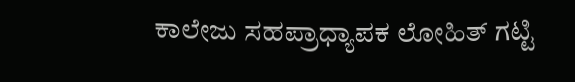ಕಾಲೇಜು ಸಹಪ್ರಾಧ್ಯಾಪಕ ಲೋಹಿತ್ ಗಟ್ಟಿ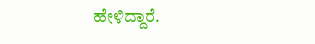ಹೇಳಿದ್ದಾರೆ.